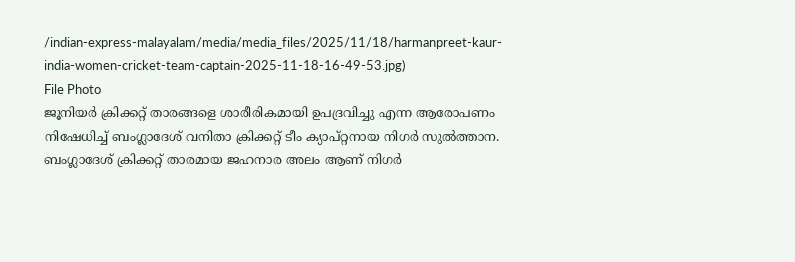/indian-express-malayalam/media/media_files/2025/11/18/harmanpreet-kaur-india-women-cricket-team-captain-2025-11-18-16-49-53.jpg)
File Photo
ജൂനിയർ ക്രിക്കറ്റ് താരങ്ങളെ ശാരീരികമായി ഉപദ്രവിച്ചു എന്ന ആരോപണം നിഷേധിച്ച് ബംഗ്ലാദേശ് വനിതാ ക്രിക്കറ്റ് ടീം ക്യാപ്റ്റനായ നിഗർ സുൽത്താന. ബംഗ്ലാദേശ് ക്രിക്കറ്റ് താരമായ ജഹനാര അലം ആണ് നിഗർ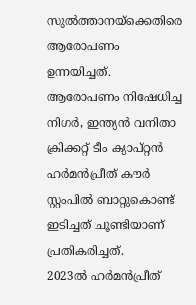സുൽത്താനയ്ക്കെതിരെ ആരോപണം ഉന്നയിച്ചത്. ആരോപണം നിഷേധിച്ച നിഗർ, ഇന്ത്യൻ വനിതാ ക്രിക്കറ്റ് ടീം ക്യാപ്റ്റൻ ഹർമൻപ്രീത് കൗർ സ്റ്റംപിൽ ബാറ്റുകൊണ്ട് ഇടിച്ചത് ചൂണ്ടിയാണ് പ്രതികരിച്ചത്.
2023ൽ ഹർമൻപ്രീത്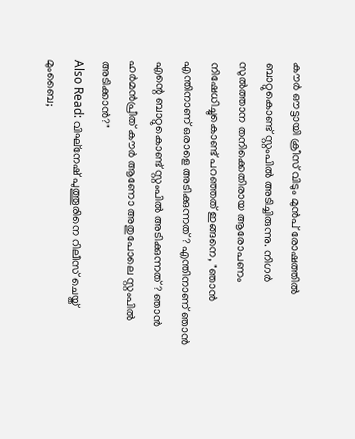കൗർ ഔട്ടായി ക്രീസ് വിടും മുൻപ് രോഷത്തിൽ ബാറ്റുകൊണ്ട് സ്റ്റംപിൽ അടിച്ചിരുന്നു. നിഗർ സുൽത്താന തനിക്കെതിരായ ആരോപണം നിഷേധിച്ചുകൊണ്ട് പറഞ്ഞത് ഇങ്ങനെ, "ഞാൻ എന്തിനാണ് ഒരാളെ അടിക്കുന്നത്? എന്തിനാണ് ഞാൻ എന്റെ ബാറ്റുകൊണ്ട് സ്റ്റംപിൽ അടിക്കുന്നത്? ഞാൻ ഹർമൻപ്രീത് കൗർ ആണോ അതുപോലെ സ്റ്റംപിൽ അടിക്കാൻ?"
Also Read: വിഘ്നേഷ് പുത്തൂരിനെ റിലീസ് ചെയ്ത് മുംബൈ;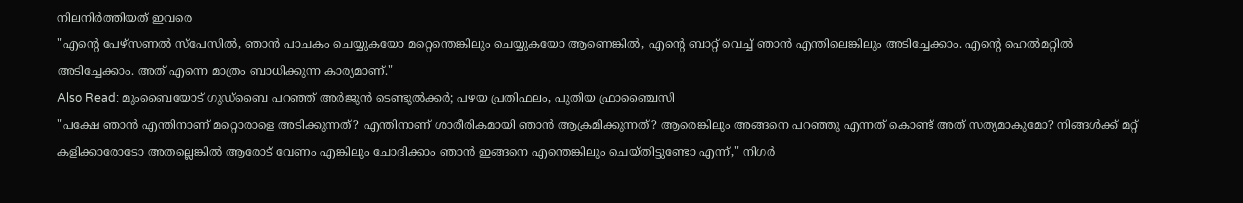നിലനിർത്തിയത് ഇവരെ
"എന്റെ പേഴ്സണൽ സ്പേസിൽ, ഞാൻ പാചകം ചെയ്യുകയോ മറ്റെന്തെങ്കിലും ചെയ്യുകയോ ആണെങ്കിൽ, എന്റെ ബാറ്റ് വെച്ച് ഞാൻ എന്തിലെങ്കിലും അടിച്ചേക്കാം. എന്റെ ഹെൽമറ്റിൽ അടിച്ചേക്കാം. അത് എന്നെ മാത്രം ബാധിക്കുന്ന കാര്യമാണ്."
Also Read: മുംബൈയോട് ഗുഡ്ബൈ പറഞ്ഞ് അർജുൻ ടെണ്ടുൽക്കർ; പഴയ പ്രതിഫലം, പുതിയ ഫ്രാഞ്ചൈസി
"പക്ഷേ ഞാൻ എന്തിനാണ് മറ്റൊരാളെ അടിക്കുന്നത്? എന്തിനാണ് ശാരീരികമായി ഞാൻ ആക്രമിക്കുന്നത്? ആരെങ്കിലും അങ്ങനെ പറഞ്ഞു എന്നത് കൊണ്ട് അത് സത്യമാകുമോ? നിങ്ങൾക്ക് മറ്റ് കളിക്കാരോടോ അതല്ലെങ്കിൽ ആരോട് വേണം എങ്കിലും ചോദിക്കാം ഞാൻ ഇങ്ങനെ എന്തെങ്കിലും ചെയ്തിട്ടുണ്ടോ എന്ന്," നിഗർ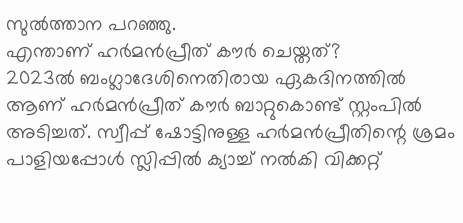സുൽത്താന പറഞ്ഞു.
എന്താണ് ഹർമൻപ്രീത് കൗർ ചെയ്തത്?
2023ൽ ബംഗ്ലാദേശിനെതിരായ ഏകദിനത്തിൽ ആണ് ഹർമൻപ്രീത് കൗർ ബാറ്റുകൊണ്ട് സ്റ്റംപിൽ അടിച്ചത്. സ്വീപ്പ് ഷോട്ടിനുള്ള ഹർമൻപ്രീതിന്റെ ശ്രമം പാളിയപ്പോൾ സ്ലിപ്പിൽ ക്യാച്ച് നൽകി വിക്കറ്റ്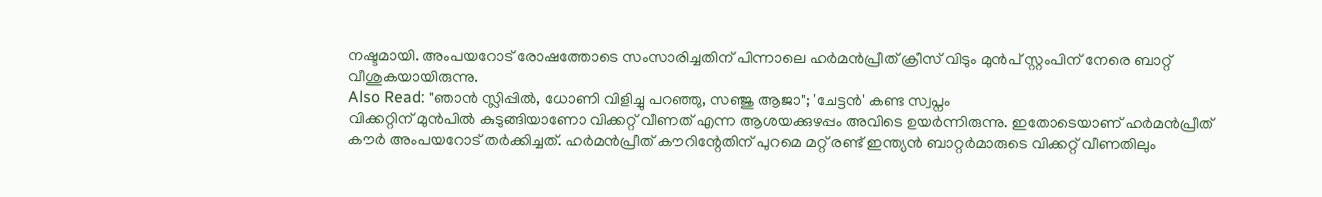നഷ്ടമായി. അംപയറോട് രോഷത്തോടെ സംസാരിച്ചതിന് പിന്നാലെ ഹർമൻപ്രീത് ക്രീസ് വിടും മുൻപ് സ്റ്റംപിന് നേരെ ബാറ്റ് വീശുകയായിരുന്നു.
Also Read: "ഞാൻ സ്ലിപ്പിൽ, ധോണി വിളിച്ചു പറഞ്ഞു, സഞ്ജു ആജാ"; 'ചേട്ടൻ' കണ്ട സ്വപ്നം
വിക്കറ്റിന് മുൻപിൽ കുടുങ്ങിയാണോ വിക്കറ്റ് വീണത് എന്ന ആശയക്കുഴപ്പം അവിടെ ഉയർന്നിരുന്നു. ഇതോടെയാണ് ഹർമൻപ്രീത് കൗർ അംപയറോട് തർക്കിച്ചത്. ഹർമൻപ്രീത് കൗറിന്റേതിന് പുറമെ മറ്റ് രണ്ട് ഇന്ത്യൻ ബാറ്റർമാരുടെ വിക്കറ്റ് വീണതിലും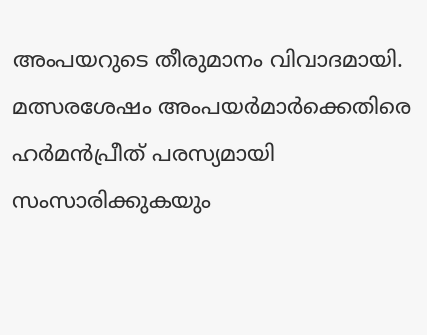അംപയറുടെ തീരുമാനം വിവാദമായി. മത്സരശേഷം അംപയർമാർക്കെതിരെ ഹർമൻപ്രീത് പരസ്യമായി സംസാരിക്കുകയും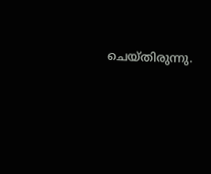ചെയ്തിരുന്നു.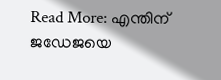Read More: എന്തിന് ജഡേജയെ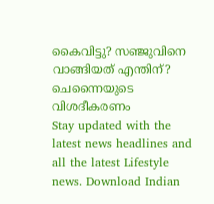കൈവിട്ടു? സഞ്ജുവിനെ വാങ്ങിയത് എന്തിന്? ചെന്നൈയുടെ വിശദീകരണം
Stay updated with the latest news headlines and all the latest Lifestyle news. Download Indian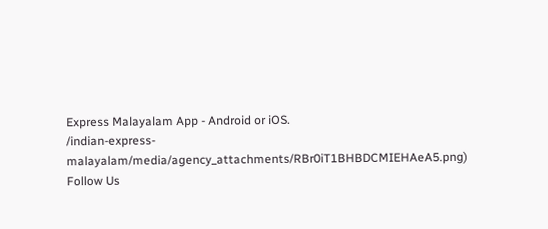Express Malayalam App - Android or iOS.
/indian-express-malayalam/media/agency_attachments/RBr0iT1BHBDCMIEHAeA5.png)
Follow Us